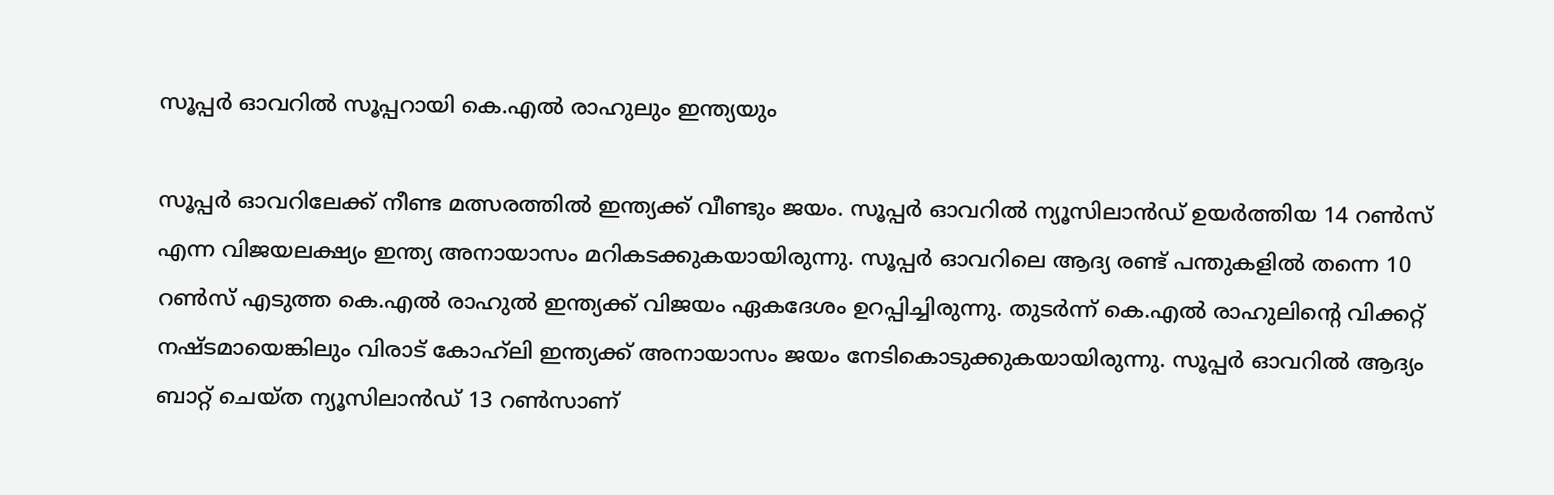സൂപ്പര്‍ ഓവറില്‍ സൂപ്പറായി കെ.എല്‍ രാഹുലും ഇന്ത്യയും

സൂപ്പര്‍ ഓവറിലേക്ക് നീണ്ട മത്സരത്തില്‍ ഇന്ത്യക്ക് വീണ്ടും ജയം. സൂപ്പര്‍ ഓവറില്‍ ന്യൂസിലാന്‍ഡ് ഉയര്‍ത്തിയ 14 റണ്‍സ് എന്ന വിജയലക്ഷ്യം ഇന്ത്യ അനായാസം മറികടക്കുകയായിരുന്നു. സൂപ്പര്‍ ഓവറിലെ ആദ്യ രണ്ട് പന്തുകളില്‍ തന്നെ 10 റണ്‍സ് എടുത്ത കെ.എല്‍ രാഹുല്‍ ഇന്ത്യക്ക് വിജയം ഏകദേശം ഉറപ്പിച്ചിരുന്നു. തുടര്‍ന്ന് കെ.എല്‍ രാഹുലിന്റെ വിക്കറ്റ് നഷ്ടമായെങ്കിലും വിരാട് കോഹ്‌ലി ഇന്ത്യക്ക് അനായാസം ജയം നേടികൊടുക്കുകയായിരുന്നു. സൂപ്പര്‍ ഓവറില്‍ ആദ്യം ബാറ്റ് ചെയ്ത ന്യൂസിലാന്‍ഡ് 13 റണ്‍സാണ്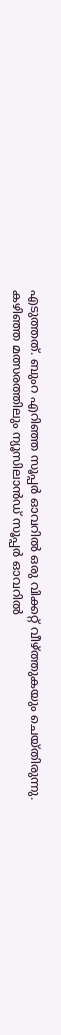എടുത്തത്. ബുംറ എറിഞ്ഞ സൂപ്പര്‍ ഓവറില്‍ ഒരു വിക്കറ്റ് വീഴ്ത്തുകയും ചെയ്തിരുന്നു. കഴിഞ്ഞ മത്സരത്തിലും ന്യൂസിലാന്‍ഡ് സൂപ്പര്‍ ഓവറില്‍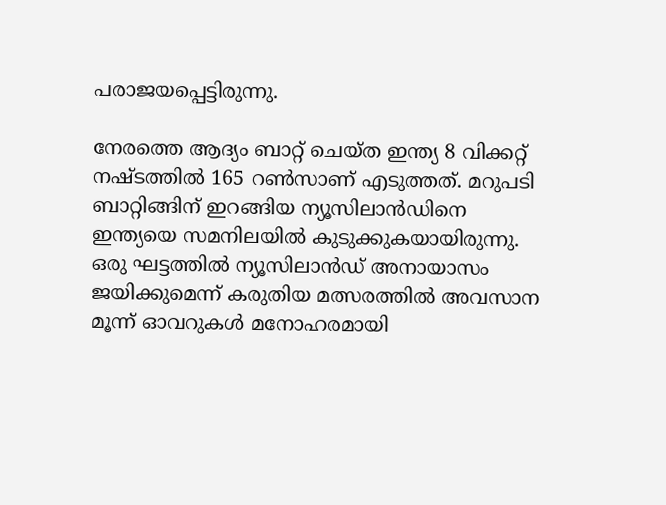പരാജയപ്പെട്ടിരുന്നു.

നേരത്തെ ആദ്യം ബാറ്റ് ചെയ്ത ഇന്ത്യ 8 വിക്കറ്റ് നഷ്ടത്തില്‍ 165 റണ്‍സാണ് എടുത്തത്. മറുപടി ബാറ്റിങ്ങിന് ഇറങ്ങിയ ന്യൂസിലാന്‍ഡിനെ ഇന്ത്യയെ സമനിലയില്‍ കുടുക്കുകയായിരുന്നു. ഒരു ഘട്ടത്തില്‍ ന്യൂസിലാന്‍ഡ് അനായാസം ജയിക്കുമെന്ന് കരുതിയ മത്സരത്തില്‍ അവസാന മൂന്ന് ഓവറുകള്‍ മനോഹരമായി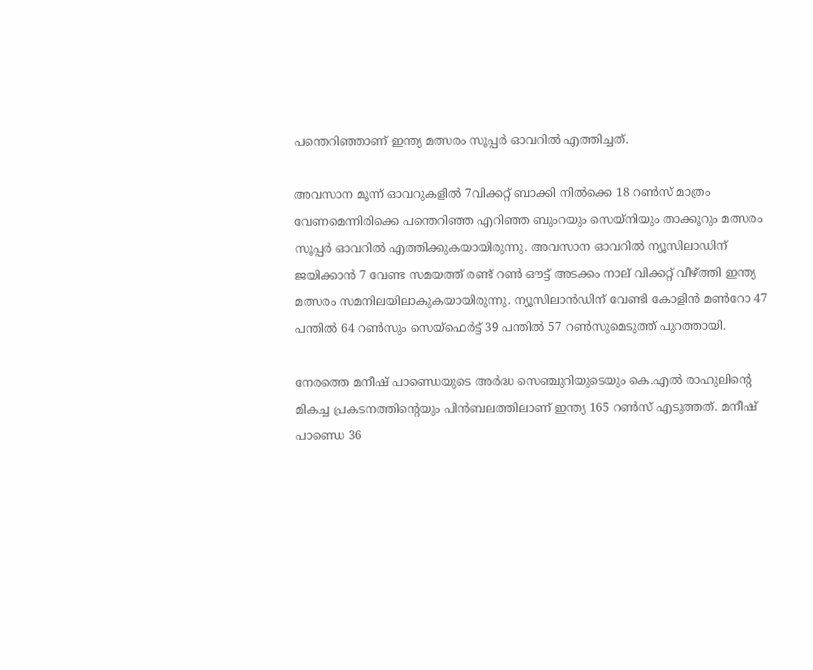പന്തെറിഞ്ഞാണ് ഇന്ത്യ മത്സരം സൂപ്പര്‍ ഓവറില്‍ എത്തിച്ചത്.

അവസാന മൂന്ന് ഓവറുകളില്‍ 7വിക്കറ്റ് ബാക്കി നില്‍ക്കെ 18 റണ്‍സ് മാത്രം വേണമെന്നിരിക്കെ പന്തെറിഞ്ഞ എറിഞ്ഞ ബുംറയും സെയ്നിയും താക്കൂറും മത്സരം സൂപ്പര്‍ ഓവറില്‍ എത്തിക്കുകയായിരുന്നു. അവസാന ഓവറില്‍ ന്യൂസിലാഡിന് ജയിക്കാന്‍ 7 വേണ്ട സമയത്ത് രണ്ട് റണ്‍ ഔട്ട് അടക്കം നാല് വിക്കറ്റ് വീഴ്ത്തി ഇന്ത്യ മത്സരം സമനിലയിലാകുകയായിരുന്നു. ന്യൂസിലാന്‍ഡിന് വേണ്ടി കോളിന്‍ മണ്‍റോ 47 പന്തില്‍ 64 റണ്‍സും സെയ്‌ഫെര്‍ട്ട് 39 പന്തില്‍ 57 റണ്‍സുമെടുത്ത് പുറത്തായി.

നേരത്തെ മനീഷ് പാണ്ഡെയുടെ അര്‍ദ്ധ സെഞ്ചുറിയുടെയും കെ.എല്‍ രാഹുലിന്റെ മികച്ച പ്രകടനത്തിന്റെയും പിന്‍ബലത്തിലാണ് ഇന്ത്യ 165 റണ്‍സ് എടുത്തത്. മനീഷ് പാണ്ഡെ 36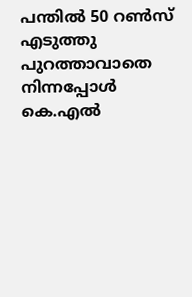പന്തില്‍ 50 റണ്‍സ് എടുത്തു പുറത്താവാതെ നിന്നപ്പോള്‍ കെ.എല്‍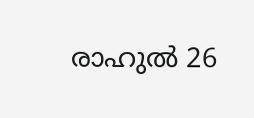രാഹുല്‍ 26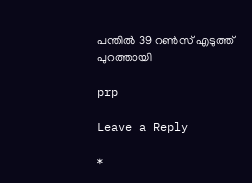പന്തില്‍ 39 റണ്‍സ് എടുത്ത് പുറത്തായി

prp

Leave a Reply

*